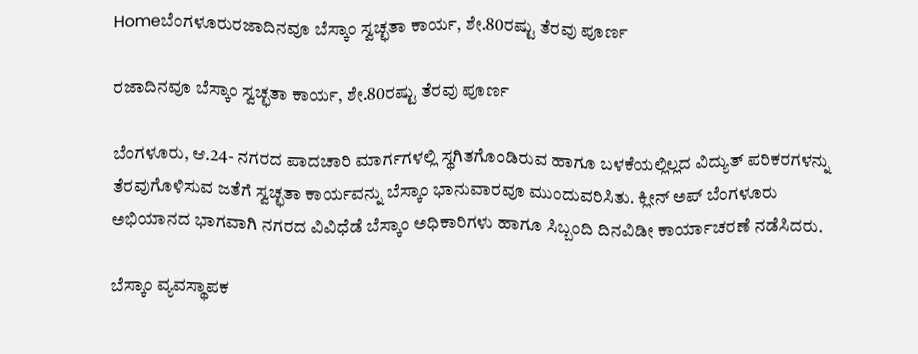Homeಬೆಂಗಳೂರುರಜಾದಿನವೂ ಬೆಸ್ಕಾಂ ಸ್ವಚ್ಛತಾ ಕಾರ್ಯ, ಶೇ.80ರಷ್ಟು ತೆರವು ಪೂರ್ಣ

ರಜಾದಿನವೂ ಬೆಸ್ಕಾಂ ಸ್ವಚ್ಛತಾ ಕಾರ್ಯ, ಶೇ.80ರಷ್ಟು ತೆರವು ಪೂರ್ಣ

ಬೆಂಗಳೂರು, ಆ.24- ನಗರದ ಪಾದಚಾರಿ ಮಾರ್ಗಗಳಲ್ಲಿ ಸ್ಥಗಿತಗೊಂಡಿರುವ ಹಾಗೂ ಬಳಕೆಯಲ್ಲಿಲ್ಲದ ವಿದ್ಯುತ್ ಪರಿಕರಗಳನ್ನು ತೆರವುಗೊಳಿಸುವ ಜತೆಗೆ ಸ್ವಚ್ಛತಾ ಕಾರ್ಯವನ್ನು ಬೆಸ್ಕಾಂ ಭಾನುವಾರವೂ ಮುಂದುವರಿಸಿತು. ಕ್ಲೀನ್‌ ಅಪ್‌ ಬೆಂಗಳೂರು ಅಭಿಯಾನದ ಭಾಗವಾಗಿ ನಗರದ ವಿವಿಧೆಡೆ ಬೆಸ್ಕಾಂ ಅಧಿಕಾರಿಗಳು ಹಾಗೂ ಸಿಬ್ಬಂದಿ ದಿನವಿಡೀ ಕಾರ್ಯಾಚರಣೆ ನಡೆಸಿದರು.

ಬೆಸ್ಕಾಂ ವ್ಯವಸ್ಥಾಪಕ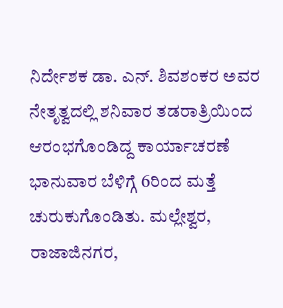ನಿರ್ದೇಶಕ ಡಾ. ಎನ್. ಶಿವಶಂಕರ ಅವರ ನೇತೃತ್ವದಲ್ಲಿ ಶನಿವಾರ ತಡರಾತ್ರಿಯಿಂದ ಆರಂಭಗೊಂಡಿದ್ದ ಕಾರ್ಯಾಚರಣೆ ಭಾನುವಾರ ಬೆಳಿಗ್ಗೆ 6ರಿಂದ ಮತ್ತೆ ಚುರುಕುಗೊಂಡಿತು. ಮಲ್ಲೇಶ್ವರ, ರಾಜಾಜಿನಗರ,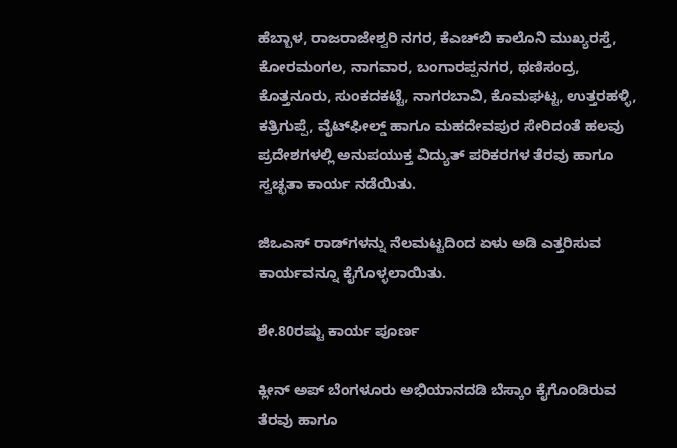ಹೆಬ್ಬಾಳ, ರಾಜರಾಜೇಶ್ವರಿ ನಗರ, ಕೆಎಚ್‌ಬಿ ಕಾಲೊನಿ ಮುಖ್ಯರಸ್ತೆ, ಕೋರಮಂಗಲ, ನಾಗವಾರ, ಬಂಗಾರಪ್ಪನಗರ, ಥಣಿಸಂದ್ರ, ಕೊತ್ತನೂರು, ಸುಂಕದಕಟ್ಟೆ, ನಾಗರಬಾವಿ, ಕೊಮಘಟ್ಟ, ಉತ್ತರಹಳ್ಳಿ, ಕತ್ರಿಗುಪ್ಪೆ, ವೈಟ್‌ಫೀಲ್ಡ್ ಹಾಗೂ ಮಹದೇವಪುರ ಸೇರಿದಂತೆ ಹಲವು ಪ್ರದೇಶಗಳಲ್ಲಿ ಅನುಪಯುಕ್ತ ವಿದ್ಯುತ್ ಪರಿಕರಗಳ ತೆರವು ಹಾಗೂ ಸ್ವಚ್ಛತಾ ಕಾರ್ಯ ನಡೆಯಿತು.

ಜಿಒಎಸ್‌ ರಾಡ್‌ಗಳನ್ನು ನೆಲಮಟ್ಟದಿಂದ ಏಳು ಅಡಿ ಎತ್ತರಿಸುವ ಕಾರ್ಯವನ್ನೂ ಕೈಗೊಳ್ಳಲಾಯಿತು.

ಶೇ.80ರಷ್ಟು ಕಾರ್ಯ ಪೂರ್ಣ

ಕ್ಲೀನ್‌ ಅಪ್‌ ಬೆಂಗಳೂರು ಅಭಿಯಾನದಡಿ ಬೆಸ್ಕಾಂ ಕೈಗೊಂಡಿರುವ ತೆರವು ಹಾಗೂ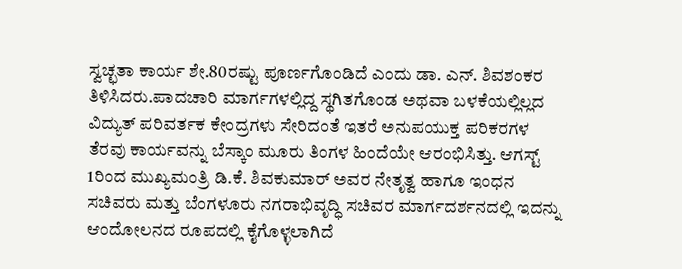ಸ್ವಚ್ಛತಾ ಕಾರ್ಯ ಶೇ.80ರಷ್ಟು ಪೂರ್ಣಗೊಂಡಿದೆ ಎಂದು ಡಾ. ಎನ್. ಶಿವಶಂಕರ ತಿಳಿಸಿದರು.ಪಾದಚಾರಿ ಮಾರ್ಗಗಳಲ್ಲಿದ್ದ ಸ್ಥಗಿತಗೊಂಡ ಅಥವಾ ಬಳಕೆಯಲ್ಲಿಲ್ಲದ ವಿದ್ಯುತ್ ಪರಿವರ್ತಕ ಕೇಂದ್ರಗಳು ಸೇರಿದಂತೆ ಇತರೆ ಅನುಪಯುಕ್ತ ಪರಿಕರಗಳ ತೆರವು ಕಾರ್ಯವನ್ನು ಬೆಸ್ಕಾಂ ಮೂರು ತಿಂಗಳ ಹಿಂದೆಯೇ ಆರಂಭಿಸಿತ್ತು. ಆಗಸ್ಟ್‌ 1ರಿಂದ ಮುಖ್ಯಮಂತ್ರಿ ಡಿ.ಕೆ. ಶಿವಕುಮಾರ್ ಅವರ ನೇತೃತ್ವ ಹಾಗೂ ಇಂಧನ ಸಚಿವರು ಮತ್ತು ಬೆಂಗಳೂರು ನಗರಾಭಿವೃದ್ಧಿ ಸಚಿವರ ಮಾರ್ಗದರ್ಶನದಲ್ಲಿ ಇದನ್ನು ಆಂದೋಲನದ ರೂಪದಲ್ಲಿ ಕೈಗೊಳ್ಳಲಾಗಿದೆ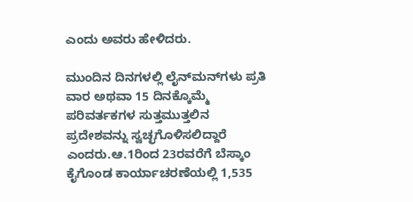ಎಂದು ಅವರು ಹೇಳಿದರು.

ಮುಂದಿನ ದಿನಗಳಲ್ಲಿ ಲೈನ್‌ಮನ್‌ಗಳು ಪ್ರತಿ ವಾರ ಅಥವಾ 15 ದಿನಕ್ಕೊಮ್ಮೆ ಪರಿವರ್ತಕಗಳ ಸುತ್ತಮುತ್ತಲಿನ ಪ್ರದೇಶವನ್ನು ಸ್ವಚ್ಛಗೊಳಿಸಲಿದ್ದಾರೆ ಎಂದರು.ಆ.1ರಿಂದ 23ರವರೆಗೆ ಬೆಸ್ಕಾಂ ಕೈಗೊಂಡ ಕಾರ್ಯಾಚರಣೆಯಲ್ಲಿ 1,535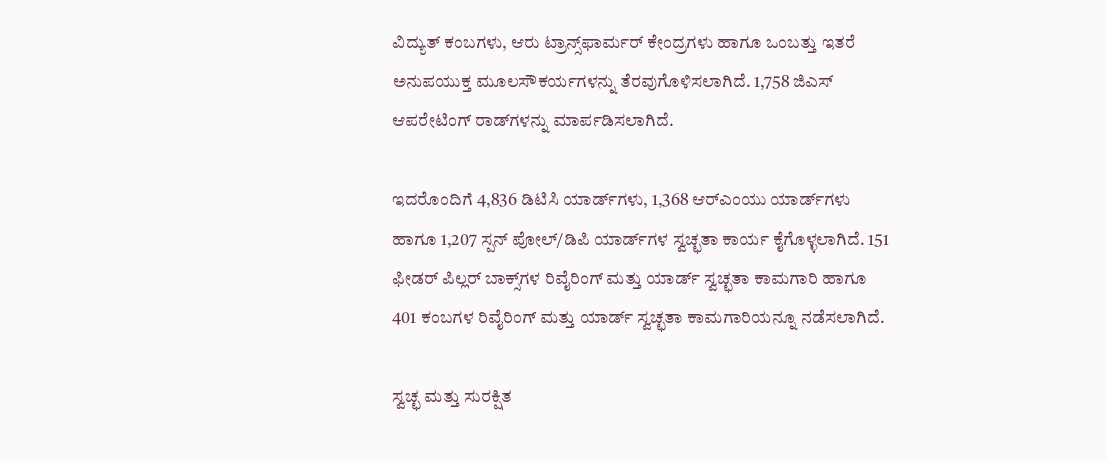ವಿದ್ಯುತ್ ಕಂಬಗಳು, ಆರು ಟ್ರಾನ್ಸ್‌ಫಾರ್ಮರ್ ಕೇಂದ್ರಗಳು ಹಾಗೂ ಒಂಬತ್ತು ಇತರೆ ಅನುಪಯುಕ್ತ ಮೂಲಸೌಕರ್ಯಗಳನ್ನು ತೆರವುಗೊಳಿಸಲಾಗಿದೆ. 1,758 ಜಿಎಸ್‌ ಆಪರೇಟಿಂಗ್‌ ರಾಡ್‌ಗಳನ್ನು ಮಾರ್ಪಡಿಸಲಾಗಿದೆ.

ಇದರೊಂದಿಗೆ 4,836 ಡಿಟಿಸಿ ಯಾರ್ಡ್‌ಗಳು, 1,368 ಆರ್‌ಎಂಯು ಯಾರ್ಡ್‌ಗಳು ಹಾಗೂ 1,207 ಸ್ಪನ್‌ ಪೋಲ್‌/ಡಿಪಿ ಯಾರ್ಡ್‌ಗಳ ಸ್ವಚ್ಛತಾ ಕಾರ್ಯ ಕೈಗೊಳ್ಳಲಾಗಿದೆ. 151 ಫೀಡರ್ ಪಿಲ್ಲರ್ ಬಾಕ್ಸ್‌ಗಳ ರಿವೈರಿಂಗ್‌ ಮತ್ತು ಯಾರ್ಡ್‌ ಸ್ವಚ್ಛತಾ ಕಾಮಗಾರಿ ಹಾಗೂ 401 ಕಂಬಗಳ ರಿವೈರಿಂಗ್‌ ಮತ್ತು ಯಾರ್ಡ್‌ ಸ್ವಚ್ಛತಾ ಕಾಮಗಾರಿಯನ್ನೂ ನಡೆಸಲಾಗಿದೆ.

ಸ್ವಚ್ಛ ಮತ್ತು ಸುರಕ್ಷಿತ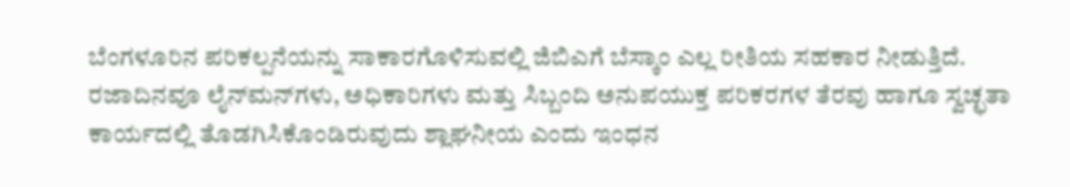ಬೆಂಗಳೂರಿನ ಪರಿಕಲ್ಪನೆಯನ್ನು ಸಾಕಾರಗೊಳಿಸುವಲ್ಲಿ ಜಿಬಿಎಗೆ ಬೆಸ್ಕಾಂ ಎಲ್ಲ ರೀತಿಯ ಸಹಕಾರ ನೀಡುತ್ತಿದೆ. ರಜಾದಿನವೂ ಲೈನ್‌ಮನ್‌ಗಳು, ಅಧಿಕಾರಿಗಳು ಮತ್ತು ಸಿಬ್ಬಂದಿ ಅನುಪಯುಕ್ತ ಪರಿಕರಗಳ ತೆರವು ಹಾಗೂ ಸ್ವಚ್ಛತಾ ಕಾರ್ಯದಲ್ಲಿ ತೊಡಗಿಸಿಕೊಂಡಿರುವುದು ಶ್ಲಾಘನೀಯ ಎಂದು ಇಂಧನ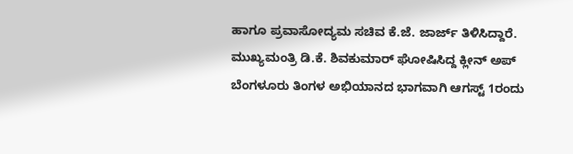ಹಾಗೂ ಪ್ರವಾಸೋದ್ಯಮ ಸಚಿವ ಕೆ.ಜೆ. ಜಾರ್ಜ್ ತಿಳಿಸಿದ್ದಾರೆ. ಮುಖ್ಯಮಂತ್ರಿ ಡಿ.ಕೆ. ಶಿವಕುಮಾರ್ ಘೋಷಿಸಿದ್ದ ಕ್ಲೀನ್‌ ಅಪ್‌ ಬೆಂಗಳೂರು ತಿಂಗಳ ಅಭಿಯಾನದ ಭಾಗವಾಗಿ ಆಗಸ್ಟ್‌ 1ರಂದು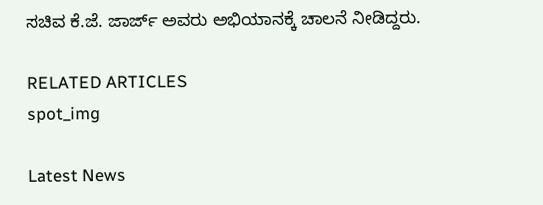ಸಚಿವ ಕೆ.ಜೆ. ಜಾರ್ಜ್ ಅವರು ಅಭಿಯಾನಕ್ಕೆ ಚಾಲನೆ ನೀಡಿದ್ದರು.

RELATED ARTICLES
spot_img

Latest News